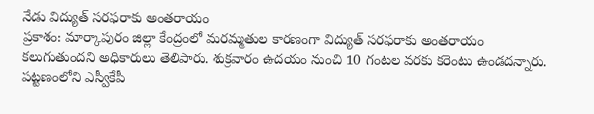నేడు విద్యుత్ సరఫరాకు అంతరాయం
ప్రకాశం: మార్కాపురం జిల్లా కేంద్రంలో మరమ్మతుల కారణంగా విద్యుత్ సరఫరాకు అంతరాయం కలుగుతుందని అధికారులు తెలిపారు. శుక్రవారం ఉదయం నుంచి 10 గంటల వరకు కరెంటు ఉండదన్నారు. పట్టణంలోని ఎస్వీకేపీ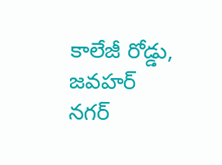కాలేజీ రోడ్డు, జవహర్ నగర్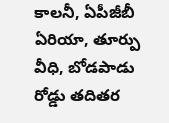కాలనీ, ఏపీజీబీ ఏరియా, తూర్పు వీధి, బోడపాడు రోడ్డు తదితర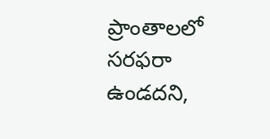ప్రాంతాలలో సరఫరా ఉండదని,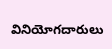వినియోగదారులు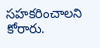సహకరించాలని కోరారు.